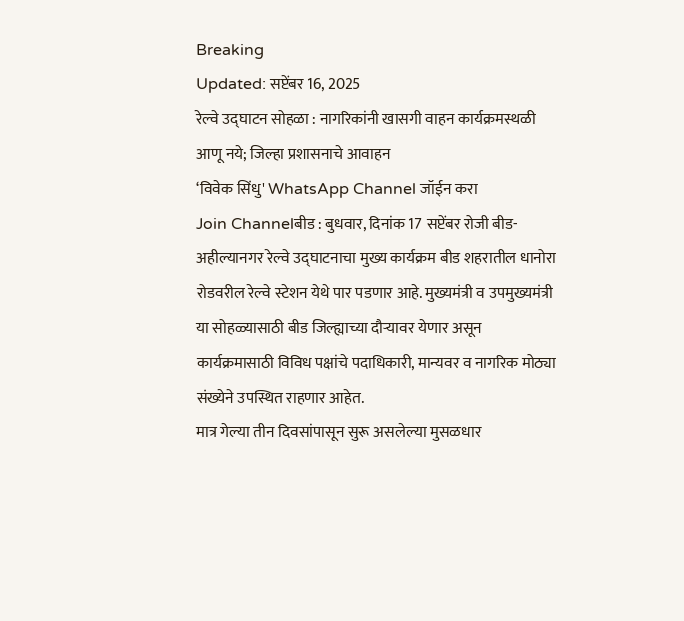Breaking
Updated: सप्टेंबर 16, 2025
रेल्वे उद्घाटन सोहळा : नागरिकांनी खासगी वाहन कार्यक्रमस्थळी आणू नये; जिल्हा प्रशासनाचे आवाहन
‘विवेक सिंधु' WhatsApp Channel जॉईन करा
Join Channelबीड : बुधवार, दिनांक 17 सप्टेंबर रोजी बीड- अहील्यानगर रेल्वे उद्घाटनाचा मुख्य कार्यक्रम बीड शहरातील धानोरा रोडवरील रेल्वे स्टेशन येथे पार पडणार आहे. मुख्यमंत्री व उपमुख्यमंत्री या सोहळ्यासाठी बीड जिल्ह्याच्या दौऱ्यावर येणार असून कार्यक्रमासाठी विविध पक्षांचे पदाधिकारी, मान्यवर व नागरिक मोठ्या संख्येने उपस्थित राहणार आहेत.
मात्र गेल्या तीन दिवसांपासून सुरू असलेल्या मुसळधार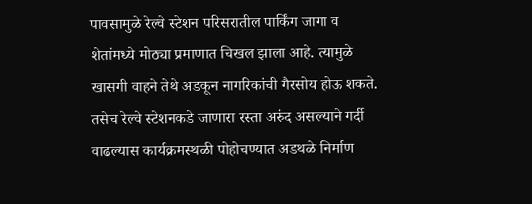पावसामुळे रेल्वे स्टेशन परिसरातील पार्किंग जागा व शेतांमध्ये मोठ्या प्रमाणात चिखल झाला आहे. त्यामुळे खासगी वाहने तेथे अडकून नागरिकांची गैरसोय होऊ शकते. तसेच रेल्वे स्टेशनकडे जाणारा रस्ता अरुंद असल्याने गर्दी वाढल्यास कार्यक्रमस्थळी पोहोचण्यात अडथळे निर्माण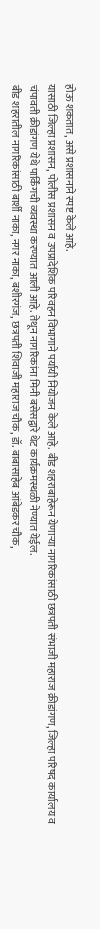होऊ शकतात, असे प्रशासनाने स्पष्ट केले आहे.
यासाठी जिल्हा प्रशासन, पोलीस प्रशासन व उपप्रादेशिक परिवहन विभागाने पर्यायी नियोजन केले आहे. बीड शहराबाहेरून येणाऱ्या नागरिकांसाठी छत्रपती संभाजी महाराज क्रीडांगण, जिल्हा परिषद कार्यालय व चंपावती क्रीडांगण येथे पार्किंगची व्यवस्था करण्यात आली आहे. तेथून नागरिकांना मिनी बसेसद्वारे थेट कार्यक्रमस्थळी नेण्यात येईल.
बीड शहरातील नागरिकांसाठी बार्शी नाका, नगर नाका, बशीरगंज, छत्रपती शिवाजी महाराज चौक, डॉ. बाबासाहेब आंबेडकर चौक,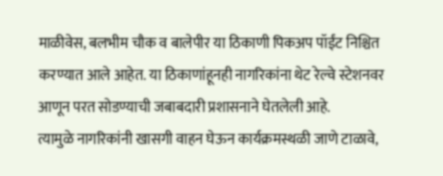माळीवेस, बलभीम चौक व बालेपीर या ठिकाणी पिकअप पॉईंट निश्चित करण्यात आले आहेत. या ठिकाणांहूनही नागरिकांना थेट रेल्वे स्टेशनवर आणून परत सोडण्याची जबाबदारी प्रशासनाने घेतलेली आहे.
त्यामुळे नागरिकांनी खासगी वाहन घेऊन कार्यक्रमस्थळी जाणे टाळावे,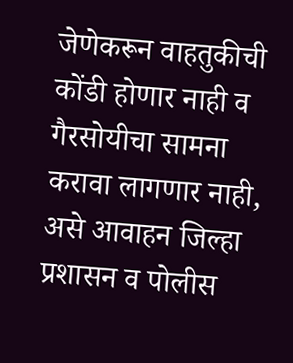जेणेकरून वाहतुकीची कोंडी होणार नाही व गैरसोयीचा सामना करावा लागणार नाही, असे आवाहन जिल्हा प्रशासन व पोलीस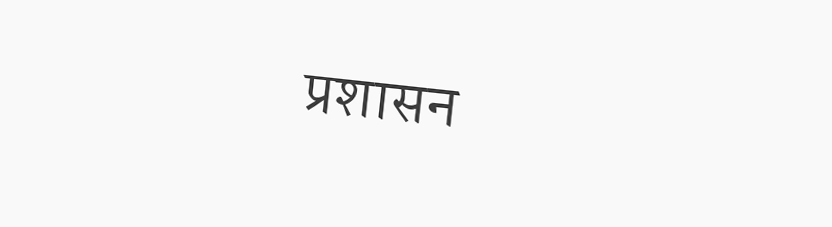प्रशासन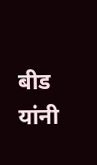बीड यांनी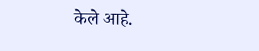केले आहे.